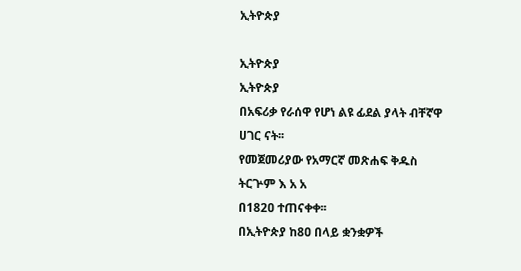ኢትዮጵያ

ኢትዮጵያ
ኢትዮጵያ
በአፍሪቃ የራሰዋ የሆነ ልዩ ፊደል ያላት ብቸኛዋ ሀገር ናት፡፡
የመጀመሪያው የአማርኛ መጽሐፍ ቅዱስ ትርጕም እ አ አ
በ182ዐ ተጠናቀቀ፡፡
በኢትዮጵያ ከ8ዐ በላይ ቋንቋዎች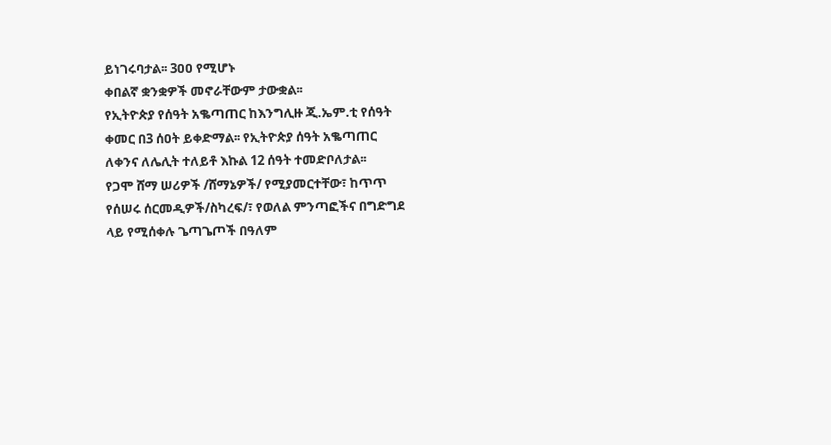ይነገሩባታል፡፡ 3ዐዐ የሚሆኑ
ቀበልኛ ቋንቋዎች መኖራቸውም ታውቋል፡፡
የኢትዮጵያ የሰዓት አቈጣጠር ከእንግሊዙ ጂ.ኤም.ቲ የሰዓት
ቀመር በ3 ሰዐት ይቀድማል፡፡ የኢትዮጵያ ሰዓት አቈጣጠር
ለቀንና ለሌሊት ተለይቶ እኩል 12 ሰዓት ተመድቦለታል፡፡
የጋሞ ሸማ ሠሪዎች /ሸማኔዎች/ የሚያመርተቸው፣ ከጥጥ
የሰሠሩ ሰርመዲዎች/ስካረፍ/፣ የወለል ምንጣፎችና በግድግደ
ላይ የሚሰቀሉ ጌጣጌጦች በዓለም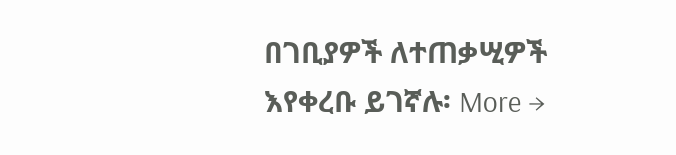በገቢያዎች ለተጠቃሢዎች
እየቀረቡ ይገኛሉ፡ More →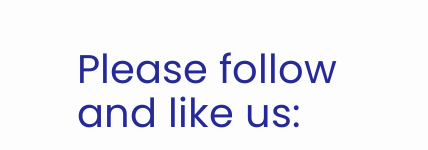Please follow and like us: